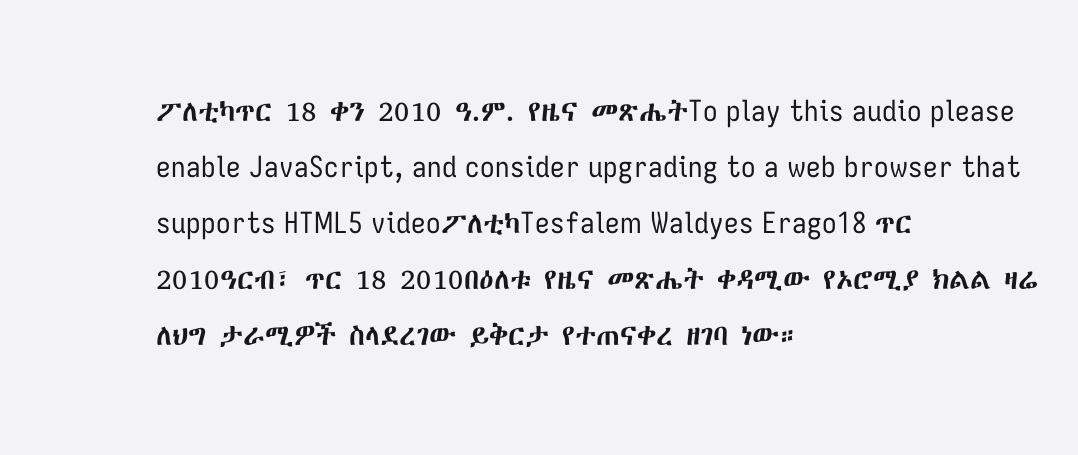ፖለቲካጥር 18 ቀን 2010 ዓ.ም. የዜና መጽሔትTo play this audio please enable JavaScript, and consider upgrading to a web browser that supports HTML5 videoፖለቲካTesfalem Waldyes Erago18 ጥር 2010ዓርብ፣ ጥር 18 2010በዕለቱ የዜና መጽሔት ቀዳሚው የኦሮሚያ ክልል ዛሬ ለህግ ታራሚዎች ስላደረገው ይቅርታ የተጠናቀረ ዘገባ ነው።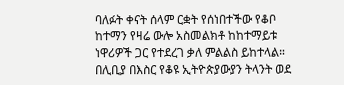ባለፉት ቀናት ሰላም ርቋት የሰነበተችው የቆቦ ከተማን የዛሬ ውሎ አስመልክቶ ከከተማይቱ ነዋሪዎች ጋር የተደረገ ቃለ ምልልስ ይከተላል። በሊቢያ በእስር የቆዩ ኢትዮጵያውያን ትላንት ወደ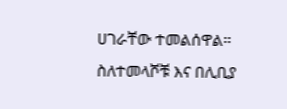ሀገራቸው ተመልሰዋል። ስለተመላሾቹ እና በሊቢያ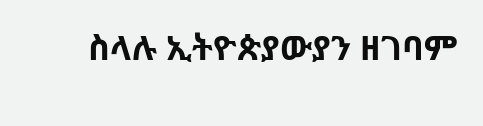ስላሉ ኢትዮጵያውያን ዘገባም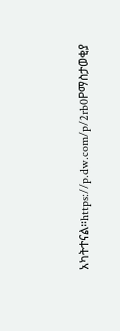አካትተናል።https://p.dw.com/p/2rb0Pማስታወቂያ